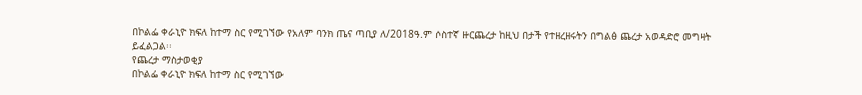በኮልፌ ቀራኒዮ ክፍለ ከተማ ስር የሚገኘው የአለም ባንክ ጤና ጣቢያ ለ/2018ዓ.ም ሶስተኛ ዙርጨረታ ከዚህ በታች የተዘረዘሩትን በግልፅ ጨረታ አወዳድሮ መግዛት ይፈልጋል፡፡
የጨረታ ማስታወቂያ
በኮልፌ ቀራኒዮ ክፍለ ከተማ ስር የሚገኘው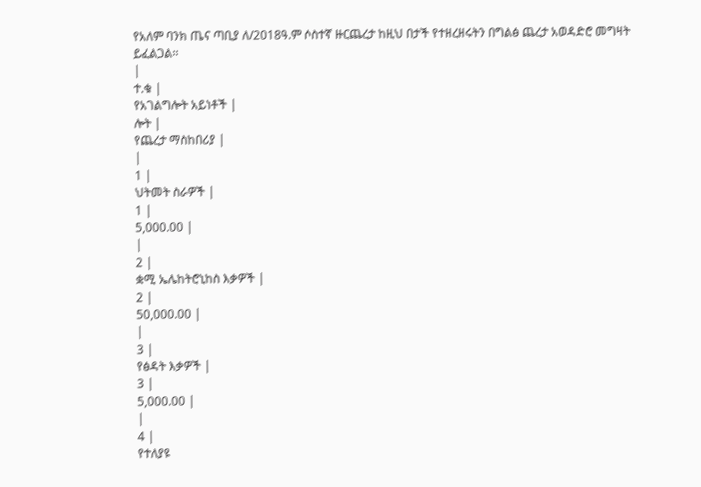የአለም ባንክ ጤና ጣቢያ ለ/2018ዓ.ም ሶስተኛ ዙርጨረታ ከዚህ በታች የተዘረዘሩትን በግልፅ ጨረታ አወዳድሮ መግዛት ይፈልጋል፡፡
|
ተ.ቁ |
የአገልግሎት አይነቶች |
ሎት |
የጨረታ ማስከበሪያ |
|
1 |
ህትመት ስራዎች |
1 |
5,000.00 |
|
2 |
ቋሚ ኤሌከትሮኒከስ እቃዎች |
2 |
50,000.00 |
|
3 |
የፅዳት እቃዎች |
3 |
5,000.00 |
|
4 |
የተለያዩ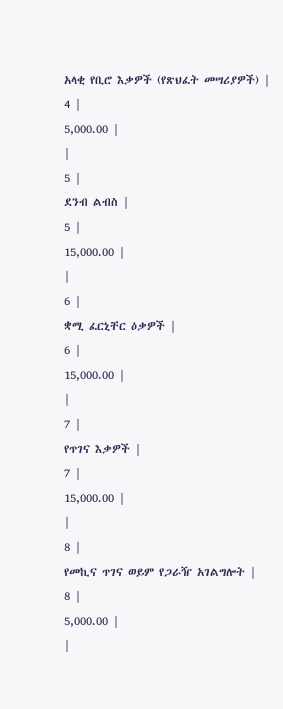አላቂ የቢሮ እቃዎች (የጽህፈት መሣሪያዎች) |
4 |
5,000.00 |
|
5 |
ደንብ ልብስ |
5 |
15,000.00 |
|
6 |
ቋሚ ፈርኒቸር ዕቃዎች |
6 |
15,000.00 |
|
7 |
የጥገና እቃዎች |
7 |
15,000.00 |
|
8 |
የመኪና ጥገና ወይም የጋራዥ አገልግሎት |
8 |
5,000.00 |
|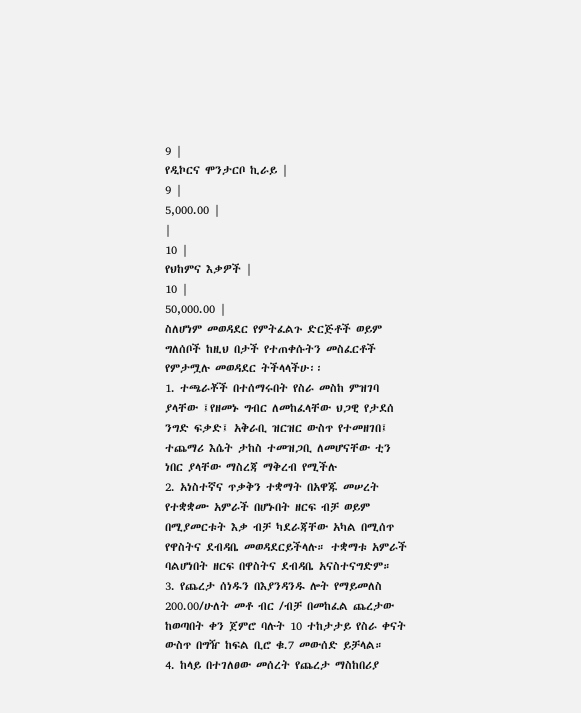9 |
የዲኮርና ሞንታርቦ ኪራይ |
9 |
5,000.00 |
|
10 |
የህከምና እቃዎች |
10 |
50,000.00 |
ስለሆነም መወዳደር የምትፈልጉ ድርጅቶች ወይም ግለሰቦች ከዚህ በታች የተጠቀሱትን መስፈርቶች የምታሟሉ መወዳደር ትችላላችሁ፡፡
1. ተጫራቾች በተሰማሩበት የስራ መስከ ምዝገባ ያላቸው ፤የዘመኑ ግብር ለመከፈላቸው ህጋዊ የታደሰ ንግድ ፍቃድ፤ አቅራቢ ዝርዝር ውስጥ የተመዘገበ፤ ተጨማሪ እሴት ታከስ ተመዝጋቢ ለመሆናቸው ቲን ነበር ያላቸው ማስረጃ ማቅረብ የሚችሉ
2. አነስተኛና ጥቃቅን ተቋማት በአዋጁ መሠረት የተቋቋሙ አምራች በሆኑበት ዘርፍ ብቻ ወይም በሚያመርቱት እቃ ብቻ ካደራጃቸው አካል በሚሰጥ የዋስትና ደብዳቤ መወዳደርይችላሉ። ተቋማቱ አምራች ባልሆነበት ዘርፍ በዋስትና ደብዳቤ አናስተናግድም።
3. የጨረታ ሰነዱን በእያንዳንዱ ሎት የማይመለስ 200.00/ሁለት መቶ ብር /ብቻ በመከፈል ጨረታው ከወጣበት ቀን ጀምሮ ባሉት 10 ተከታታይ የስራ ቀናት ውስጥ በግዥ ከፍል ቢሮ ቁ.7 መውሰድ ይቻላል።
4. ከላይ በተገለፀው መሰረት የጨረታ ማስከበሪያ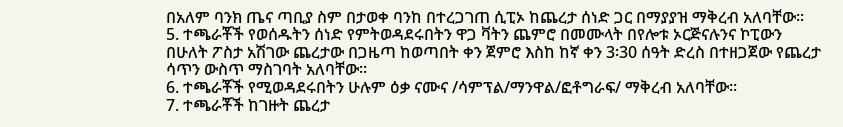በአለም ባንክ ጤና ጣቢያ ስም በታወቀ ባንከ በተረጋገጠ ሲፒኦ ከጨረታ ሰነድ ጋር በማያያዝ ማቅረብ አለባቸው።
5. ተጫራቾች የወሰዱትን ሰነድ የምትወዳደሩበትን ዋጋ ቫትን ጨምሮ በመሙላት በየሎቱ ኦርጅናሉንና ኮፒውን በሁለት ፖስታ አሽገው ጨረታው በጋዜጣ ከወጣበት ቀን ጀምሮ እስከ ከኛ ቀን 3፡30 ሰዓት ድረስ በተዘጋጀው የጨረታ ሳጥን ውስጥ ማስገባት አለባቸው፡፡
6. ተጫራቾች የሚወዳደሩበትን ሁሉም ዕቃ ናሙና /ሳምፕል/ማንዋል/ፎቶግራፍ/ ማቅረብ አለባቸው፡፡
7. ተጫራቾች ከገዙት ጨረታ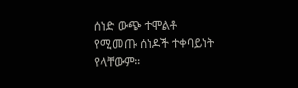ሰነድ ውጭ ተሞልቶ የሚመጡ ሰነዶች ተቀባይነት የላቸውም።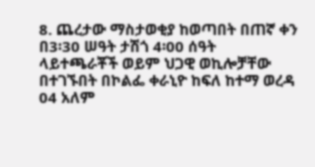8. ጨረታው ማስታወቂያ ከወጣበት በጠኛ ቀን በ3፡30 ሠዓት ታሽጎ 4፡00 ሰዓት ላይተጫራቾች ወይም ህጋዊ ወኪሎቻቸው በተገኙበት በኮልፌ ቀራኒዮ ከፍለ ከተማ ወረዳ 04 አለም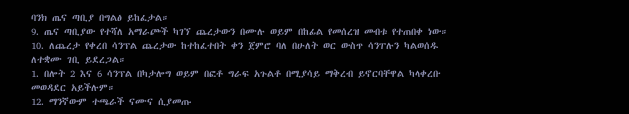ባንክ ጤና ጣቢያ በግልፅ ይከፈታል።
9. ጤና ጣቢያው የተሻለ አማራጮች ካገኘ ጨረታውን በሙሉ ወይም በከፊል የመሰረዝ መብቱ የተጠበቀ ነው።
10. ለጨረታ የቀረበ ሳንፕል ጨረታው ከተከፈተበት ቀን ጀምሮ ባለ በሁለት ወር ውስጥ ሳንፐሉን ካልወሰዱ ለተቋሙ ገቢ ይደረጋል።
1. በሎት 2 እና 6 ሳንፕል በካታሎግ ወይም በፎቶ ግራፍ አጉልቶ በሚያሳይ ማቅረብ ይኖርባቸዋል ካላቀረቡ መወዳደር አይችሉም።
12. ማንኛውም ተጫራች ናሙና ሲያመጡ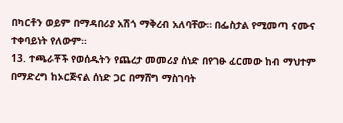በካርቶን ወይም በማዳበሪያ አሽጎ ማቅረብ አለባቸው። በፌስታል የሚመጣ ናሙና ተቀባይነት የለውም።
13. ተጫራቾች የወሰዱትን የጨረታ መመሪያ ሰነድ በየገፁ ፈርመው ከብ ማህተም በማድረግ ከኦርጅናል ሰነድ ጋር በማሸግ ማስገባት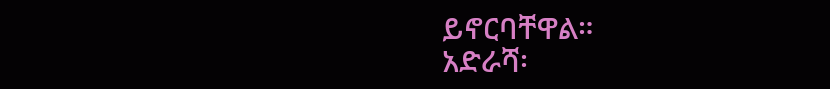ይኖርባቸዋል።
አድራሻ፡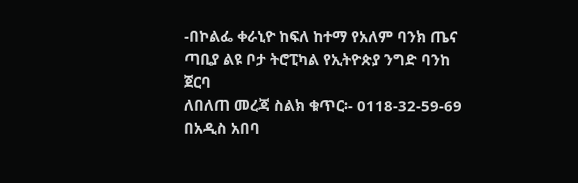-በኮልፌ ቀራኒዮ ከፍለ ከተማ የአለም ባንክ ጤና ጣቢያ ልዩ ቦታ ትሮፒካል የኢትዮጵያ ንግድ ባንከ ጀርባ
ለበለጠ መረጃ ስልክ ቁጥር፡- 0118-32-59-69
በአዲስ አበባ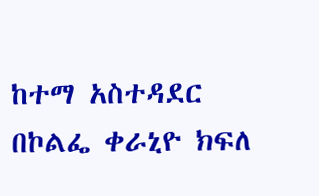ከተማ አስተዳደር በኮልፌ ቀራኒዮ ክፍለ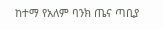ከተማ የአለም ባንክ ጤና ጣቢያ